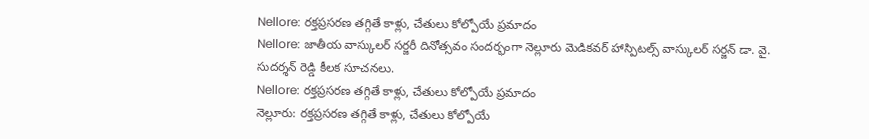Nellore: రక్తప్రసరణ తగ్గితే కాళ్లు, చేతులు కోల్పోయే ప్రమాదం
Nellore: జాతీయ వాస్కులర్ సర్జరీ దినోత్సవం సందర్భంగా నెల్లూరు మెడికవర్ హాస్పిటల్స్ వాస్కులర్ సర్జన్ డా. వై. సుదర్శన్ రెడ్డి కీలక సూచనలు.
Nellore: రక్తప్రసరణ తగ్గితే కాళ్లు, చేతులు కోల్పోయే ప్రమాదం
నెల్లూరు: రక్తప్రసరణ తగ్గితే కాళ్లు, చేతులు కోల్పోయే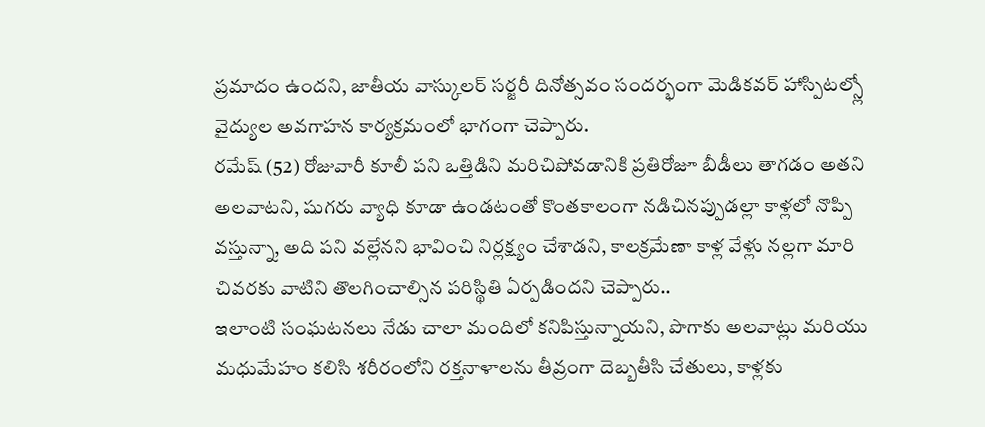ప్రమాదం ఉందని, జాతీయ వాస్కులర్ సర్జరీ దినోత్సవం సందర్భంగా మెడికవర్ హాస్పిటల్స్లో వైద్యుల అవగాహన కార్యక్రమంలో భాగంగా చెప్పారు.
రమేష్ (52) రోజువారీ కూలీ పని ఒత్తిడిని మరిచిపోవడానికి ప్రతిరోజూ బీడీలు తాగడం అతని అలవాటని, షుగరు వ్యాధి కూడా ఉండటంతో కొంతకాలంగా నడిచినప్పుడల్లా కాళ్లలో నొప్పి వస్తున్నా, అది పని వల్లేనని భావించి నిర్లక్ష్యం చేశాడని, కాలక్రమేణా కాళ్ల వేళ్లు నల్లగా మారి చివరకు వాటిని తొలగించాల్సిన పరిస్థితి ఏర్పడిందని చెప్పారు..
ఇలాంటి సంఘటనలు నేడు చాలా మందిలో కనిపిస్తున్నాయని, పొగాకు అలవాట్లు మరియు మధుమేహం కలిసి శరీరంలోని రక్తనాళాలను తీవ్రంగా దెబ్బతీసి చేతులు, కాళ్లకు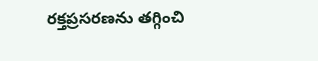రక్తప్రసరణను తగ్గించి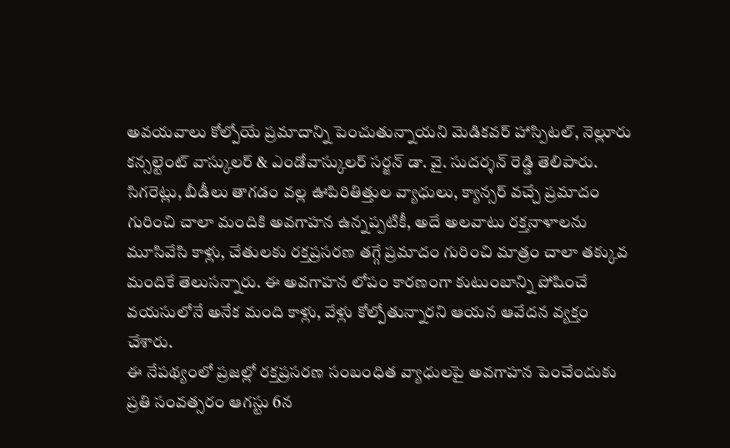అవయవాలు కోల్పోయే ప్రమాదాన్ని పెంచుతున్నాయని మెడికవర్ హాస్పిటల్, నెల్లూరు కన్సల్టెంట్ వాస్కులర్ & ఎండోవాస్కులర్ సర్జన్ డా. వై. సుదర్శన్ రెడ్డి తెలిపారు.
సిగరెట్లు, బీడీలు తాగడం వల్ల ఊపిరితిత్తుల వ్యాధులు, క్యాన్సర్ వచ్చే ప్రమాదం గురించి చాలా మందికి అవగాహన ఉన్నప్పటికీ, అదే అలవాటు రక్తనాళాలను మూసివేసి కాళ్లు, చేతులకు రక్తప్రసరణ తగ్గే ప్రమాదం గురించి మాత్రం చాలా తక్కువ మందికే తెలుసన్నారు. ఈ అవగాహన లోపం కారణంగా కుటుంబాన్ని పోషించే వయసులోనే అనేక మంది కాళ్లు, వేళ్లు కోల్పోతున్నారని ఆయన ఆవేదన వ్యక్తం చేశారు.
ఈ నేపథ్యంలో ప్రజల్లో రక్తప్రసరణ సంబంధిత వ్యాధులపై అవగాహన పెంచేందుకు ప్రతి సంవత్సరం ఆగస్టు 6న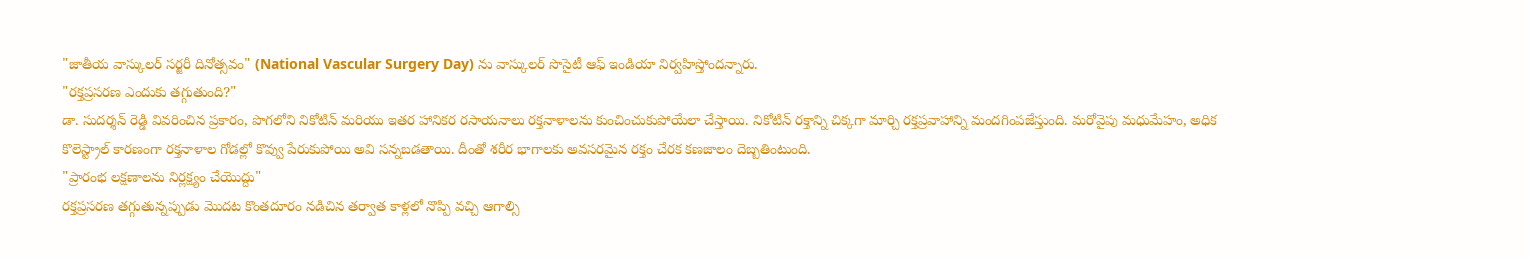"జాతీయ వాస్కులర్ సర్జరీ దినోత్సవం" (National Vascular Surgery Day) ను వాస్కులర్ సొసైటీ ఆఫ్ ఇండియా నిర్వహిస్తోందన్నారు.
"రక్తప్రసరణ ఎందుకు తగ్గుతుంది?"
డా. సుదర్శన్ రెడ్డి వివరించిన ప్రకారం, పొగలోని నికోటిన్ మరియు ఇతర హానికర రసాయనాలు రక్తనాళాలను కుంచించుకుపోయేలా చేస్తాయి. నికోటిన్ రక్తాన్ని చిక్కగా మార్చి రక్తప్రవాహాన్ని మందగింపజేస్తుంది. మరోవైపు మధుమేహం, అధిక కొలెస్ట్రాల్ కారణంగా రక్తనాళాల గోడల్లో కొవ్వు పేరుకుపోయి అవి సన్నబడతాయి. దీంతో శరీర భాగాలకు అవసరమైన రక్తం చేరక కణజాలం దెబ్బతింటుంది.
"ప్రారంభ లక్షణాలను నిర్లక్ష్యం చేయొద్దు"
రక్తప్రసరణ తగ్గుతున్నప్పుడు మొదట కొంతదూరం నడిచిన తర్వాత కాళ్లలో నొప్పి వచ్చి ఆగాల్సి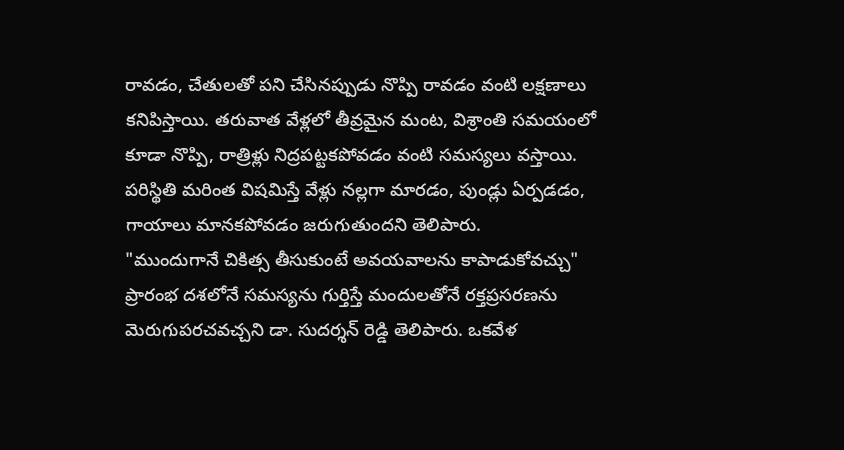రావడం, చేతులతో పని చేసినప్పుడు నొప్పి రావడం వంటి లక్షణాలు కనిపిస్తాయి. తరువాత వేళ్లలో తీవ్రమైన మంట, విశ్రాంతి సమయంలో కూడా నొప్పి, రాత్రిళ్లు నిద్రపట్టకపోవడం వంటి సమస్యలు వస్తాయి. పరిస్థితి మరింత విషమిస్తే వేళ్లు నల్లగా మారడం, పుండ్లు ఏర్పడడం, గాయాలు మానకపోవడం జరుగుతుందని తెలిపారు.
"ముందుగానే చికిత్స తీసుకుంటే అవయవాలను కాపాడుకోవచ్చు"
ప్రారంభ దశలోనే సమస్యను గుర్తిస్తే మందులతోనే రక్తప్రసరణను మెరుగుపరచవచ్చని డా. సుదర్శన్ రెడ్డి తెలిపారు. ఒకవేళ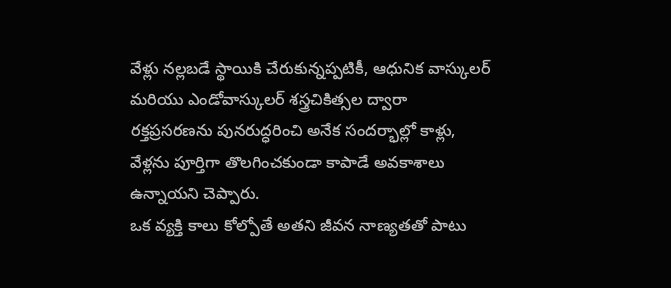వేళ్లు నల్లబడే స్థాయికి చేరుకున్నప్పటికీ, ఆధునిక వాస్కులర్ మరియు ఎండోవాస్కులర్ శస్త్రచికిత్సల ద్వారా రక్తప్రసరణను పునరుద్ధరించి అనేక సందర్భాల్లో కాళ్లు, వేళ్లను పూర్తిగా తొలగించకుండా కాపాడే అవకాశాలు ఉన్నాయని చెప్పారు.
ఒక వ్యక్తి కాలు కోల్పోతే అతని జీవన నాణ్యతతో పాటు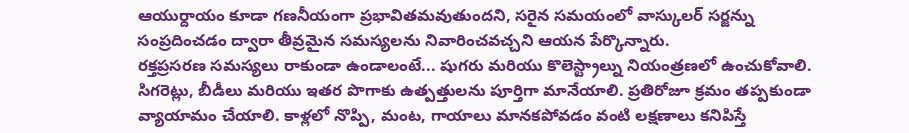ఆయుర్దాయం కూడా గణనీయంగా ప్రభావితమవుతుందని, సరైన సమయంలో వాస్కులర్ సర్జన్ను సంప్రదించడం ద్వారా తీవ్రమైన సమస్యలను నివారించవచ్చని ఆయన పేర్కొన్నారు.
రక్తప్రసరణ సమస్యలు రాకుండా ఉండాలంటే... షుగరు మరియు కొలెస్ట్రాల్ను నియంత్రణలో ఉంచుకోవాలి. సిగరెట్లు, బీడీలు మరియు ఇతర పొగాకు ఉత్పత్తులను పూర్తిగా మానేయాలి. ప్రతిరోజూ క్రమం తప్పకుండా వ్యాయామం చేయాలి. కాళ్లలో నొప్పి, మంట, గాయాలు మానకపోవడం వంటి లక్షణాలు కనిపిస్తే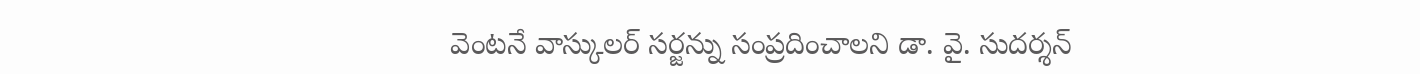వెంటనే వాస్కులర్ సర్జన్ను సంప్రదించాలని డా. వై. సుదర్శన్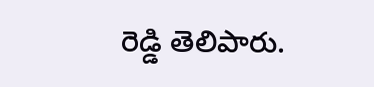రెడ్డి తెలిపారు.